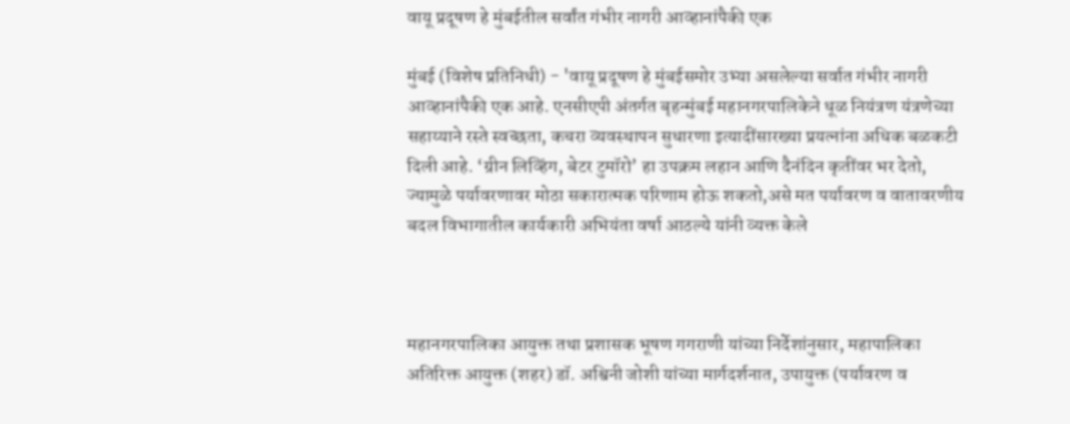वायू प्रदूषण हे मुंबईतील सर्वांत गंभीर नागरी आव्हानांपैकी एक

मुंबई (विशेष प्रतिनिधी) - 'वायू प्रदूषण हे मुंबईसमोर उभ्या असलेल्या सर्वात गंभीर नागरी आव्हानांपैकी एक आहे. एनसीएपी अंतर्गत बृहन्मुंबई महानगरपालिकेने धूळ नियंत्रण यंत्रणेच्या सहाय्याने रस्ते स्वच्छता, कचरा व्यवस्थापन सुधारणा इत्यादींसारख्या प्रयत्नांना अधिक बळकटी दिली आहे. ‘ग्रीन लिव्हिंग, बेटर टुमॉरो’ हा उपक्रम लहान आणि दैनंदिन कृतींवर भर देतो, ज्यामुळे पर्यावरणावर मोठा सकारात्मक परिणाम होऊ शकतो,असे मत पर्यावरण व वातावरणीय बदल विभागातील कार्यकारी अभियंता वर्षा आठल्ये यांनी व्यक्त केले



महानगरपालिका आयुक्त तथा प्रशासक भूषण गगराणी यांच्या निर्देशांनुसार, महापालिका अतिरिक्त आयुक्त (शहर) डॉ. अश्विनी जोशी यांच्या मार्गदर्शनात, उपायुक्त (पर्यावरण व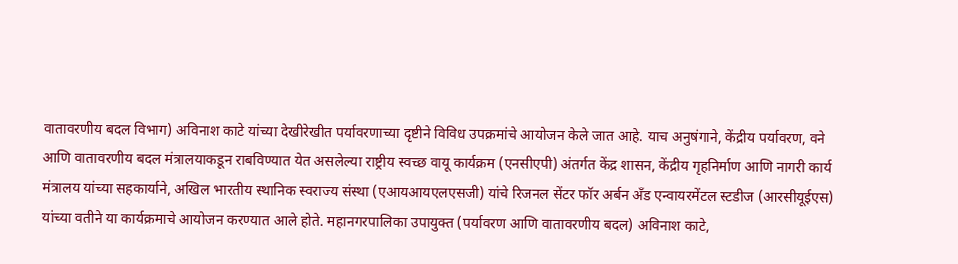वातावरणीय बदल विभाग) अविनाश काटे यांच्या देखीरेखीत पर्यावरणाच्या दृष्टीने विविध उपक्रमांचे आयोजन केले जात आहे. याच अनुषंगाने, केंद्रीय पर्यावरण, वने आणि वातावरणीय बदल मंत्रालयाकडून राबविण्यात येत असलेल्या राष्ट्रीय स्वच्छ वायू कार्यक्रम (एनसीएपी) अंतर्गत केंद्र शासन, केंद्रीय गृहनिर्माण आणि नागरी कार्य मंत्रालय यांच्या सहकार्याने, अखिल भारतीय स्थानिक स्वराज्य संस्था (एआयआयएलएसजी) यांचे रिजनल सेंटर फॉर अर्बन अँड एन्वायरमेंटल स्टडीज (आरसीयूईएस) यांच्या वतीने या कार्यक्रमाचे आयोजन करण्यात आले होते. महानगरपालिका उपायुक्त (पर्यावरण आणि वातावरणीय बदल) अविनाश काटे,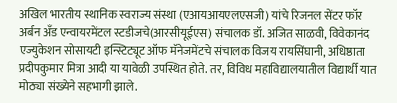अखिल भारतीय स्थानिक स्वराज्य संस्था (एआयआयएलएसजी) यांचे रिजनल सेंटर फॉर अर्बन अँड एन्वायरमेंटल स्टडीजचे(आरसीयूईएस) संचालक डॉ. अजित साळवी, विवेकानंद एज्युकेशन सोसायटी इन्स्टिट्यूट ऑफ मॅनेजमेंटचे संचालक विजय रायसिंघानी, अधिष्ठाता प्रदीपकुमार मित्रा आदी या यावेळी उपस्थित होते. तर, विविध महाविद्यालयातील विद्यार्थी यात मोठ्या संख्येने सहभागी झाले.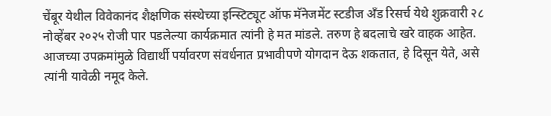चेंबूर येथील विवेकानंद शैक्षणिक संस्थेच्या इन्स्टिट्यूट ऑफ मॅनेजमेंट स्टडीज अँड रिसर्च येथे शुक्रवारी २८ नोव्हेंबर २०२५ रोजी पार पडलेल्या कार्यक्रमात त्यांनी हे मत मांडले. तरुण हे बदलाचे खरे वाहक आहेत. आजच्या उपक्रमांमुळे विद्यार्थी पर्यावरण संवर्धनात प्रभावीपणे योगदान देऊ शकतात, हे दिसून येते, असे त्यांनी यावेळी नमूद केले.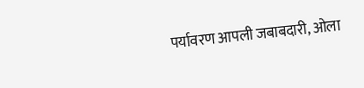पर्यावरण आपली जबाबदारी, ओला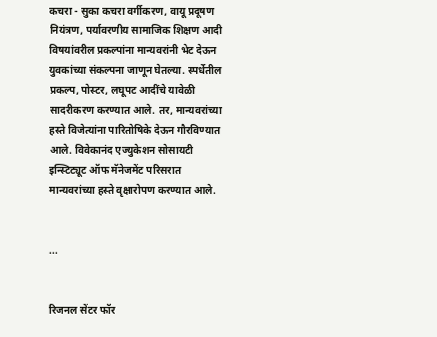कचरा - सुका कचरा वर्गीकरण, वायू प्रदूषण नियंत्रण, पर्यावरणीय सामाजिक शिक्षण आदी विषयांवरील प्रकल्पांना मान्यवरांनी भेट देऊन युवकांच्या संकल्पना जाणून घेतल्या. स्पर्धेतील प्रकल्प, पोस्टर, लघूपट आदींचे यावेळी सादरीकरण करण्यात आले. तर, मान्यवरांच्या हस्ते विजेत्यांना पारितोषिके देऊन गौरविण्यात आले. विवेकानंद एज्युकेशन सोसायटी इन्स्टिट्यूट ऑफ मॅनेजमेंट परिसरात मान्यवरांच्या हस्ते वृक्षारोपण करण्यात आले.


...


रिजनल सेंटर फॉर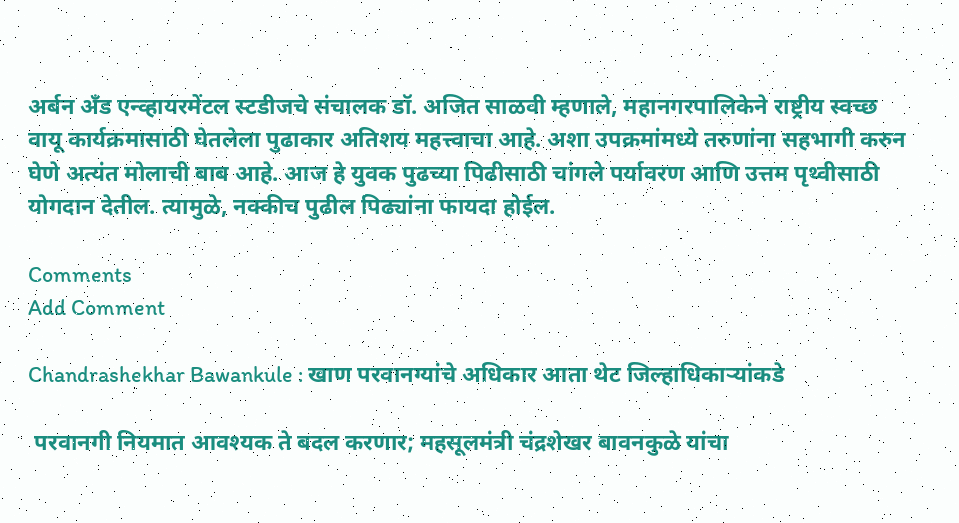अर्बन अँड एन्व्हायरमेंटल स्टडीजचे संचालक डॉ. अजित साळवी म्हणाले, महानगरपालिकेने राष्ट्रीय स्वच्छ वायू कार्यक्रमासाठी घेतलेला पुढाकार अतिशय महत्त्वाचा आहे. अशा उपक्रमांमध्ये तरुणांना सहभागी करुन घेणे अत्यंत मोलाची बाब आहे. आज हे युवक पुढच्या पिढीसाठी चांगले पर्यावरण आणि उत्तम पृथ्वीसाठी योगदान देतील. त्यामुळे, नक्कीच पुढील पिढ्यांना फायदा होईल.

Comments
Add Comment

Chandrashekhar Bawankule : खाण परवानग्यांचे अधिकार आता थेट जिल्हाधिकाऱ्यांकडे

 परवानगी नियमात आवश्यक ते बदल करणार; महसूलमंत्री चंद्रशेखर बावनकुळे यांचा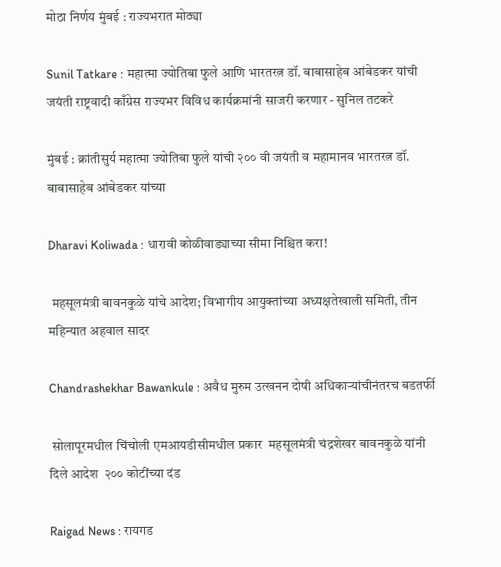मोठा निर्णय मुंबई : राज्यभरात मोठ्या

Sunil Tatkare : महात्मा ज्योतिबा फुले आणि भारतरत्न डॉ. बाबासाहेब आंबेडकर यांची जयंती राष्ट्रवादी काँग्रेस राज्यभर विविध कार्यक्रमांनी साजरी करणार - सुनिल तटकरे

मुंबई : क्रांतीसुर्य महात्मा ज्योतिबा फुले यांची २०० वी जयंती व महामानव भारतरत्न डॉ. बाबासाहेब आंबेडकर यांच्या

Dharavi Koliwada : धारावी कोळीवाड्याच्या सीमा निश्चित करा!

 महसूलमंत्री बावनकुळे यांचे आदेश; विभागीय आयुक्तांच्या अध्यक्षतेखाली समिती, तीन महिन्यात अहवाल सादर

Chandrashekhar Bawankule : अवैध मुरुम उत्खनन दोषी अधिकाऱ्यांचीनंतरच बडतर्फी

 सोलापूरमधील चिंचोली एमआयडीसीमधील प्रकार  महसूलमंत्री चंद्रशेखर बावनकुळे यांनी दिले आदेश  २०० कोटींच्या दंड

Raigad News : रायगड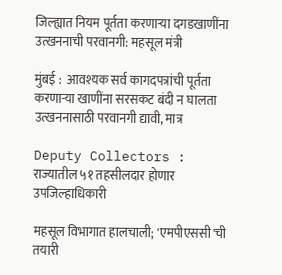जिल्ह्यात नियम पूर्तता करणाऱ्या दगडखाणींना उत्खननाची परवानगी: महसूल मंत्री

मुंबई :  आवश्यक सर्व कागदपत्रांची पूर्तता करणाऱ्या खाणींना सरसकट बंदी न घालता उत्खननासाठी परवानगी द्यावी, मात्र

Deputy Collectors : राज्यातील ५१ तहसीलदार होणार उपजिल्हाधिकारी

महसूल विभागात हालचाली; 'एमपीएससी'ची तयारी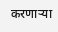करणाऱ्या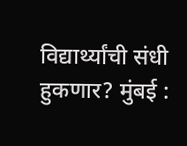विद्यार्थ्यांची संधी हुकणार? मुंबई :